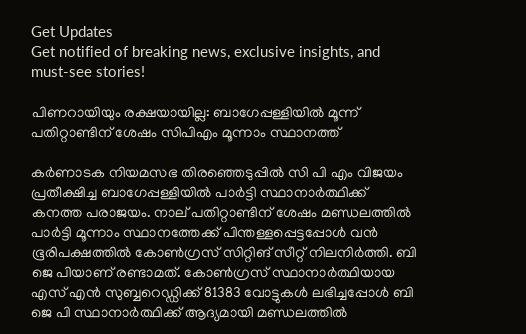Get Updates
Get notified of breaking news, exclusive insights, and must-see stories!

പിണറായിയും രക്ഷയായില്ല: ബാഗേപ്പള്ളിയില്‍ മൂന്ന് പതിറ്റാണ്ടിന് ശേഷം സിപിഎം മൂന്നാം സ്ഥാനത്ത്

കർണാടക നിയമസഭ തിരഞ്ഞെടുപ്പില്‍ സി പി എം വിജയം പ്രതീക്ഷിച്ച ബാഗേപ്പള്ളിയില്‍ പാർട്ടി സ്ഥാനാർത്ഥിക്ക് കനത്ത പരാജയം. നാല് പതിറ്റാണ്ടിന് ശേഷം മണ്ഡലത്തില്‍ പാർട്ടി മൂന്നാം സ്ഥാനത്തേക്ക് പിന്തള്ളപ്പെട്ടപ്പോള്‍ വന്‍ ഭൂരിപക്ഷത്തില്‍ കോണ്‍ഗ്രസ് സിറ്റിങ് സീറ്റ് നിലനിർത്തി. ബി ജെ പിയാണ് രണ്ടാമത്. കോണ്‍ഗ്രസ് സ്ഥാനാർത്ഥിയായ എസ് എന്‍ സുബ്ബറെഡ്ഡിക്ക് 81383 വോട്ടുകള്‍ ലഭിച്ചപ്പോള്‍ ബി ജെ പി സ്ഥാനാർത്ഥിക്ക് ആദ്യമായി മണ്ഡലത്തില്‍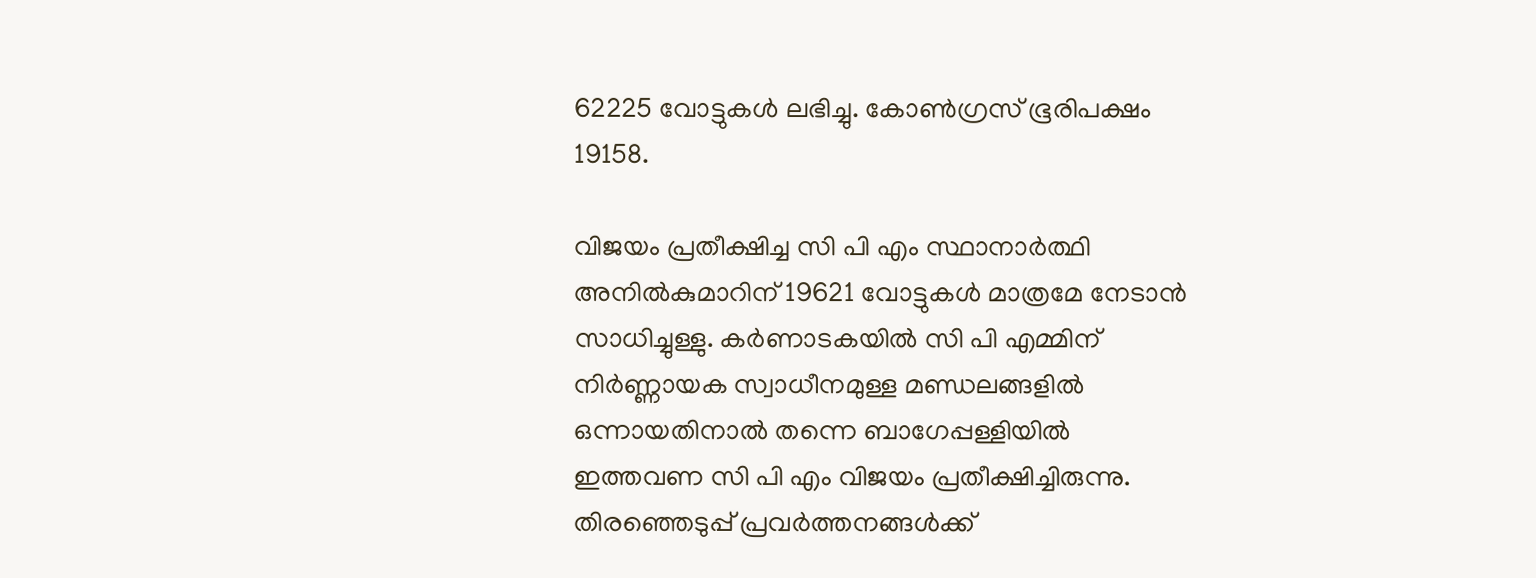62225 വോട്ടുകള്‍ ലഭിച്ചു. കോണ്‍ഗ്രസ് ഭൂരിപക്ഷം 19158.

വിജയം പ്രതീക്ഷിച്ച സി പി എം സ്ഥാനാർത്ഥി അനില്‍കുമാറിന് 19621 വോട്ടുകള്‍ മാത്രമേ നേടാന്‍ സാധിച്ചുള്ളു. കർണാടകയില്‍ സി പി എമ്മിന് നിർണ്ണായക സ്വാധീനമുള്ള മണ്ഡലങ്ങളില്‍ ഒന്നായതിനാല്‍ തന്നെ ബാഗേപ്പള്ളിയില്‍ ഇത്തവണ സി പി എം വിജയം പ്രതീക്ഷിച്ചിരുന്നു. തിരഞ്ഞെടുപ്പ് പ്രവർത്തനങ്ങള്‍ക്ക്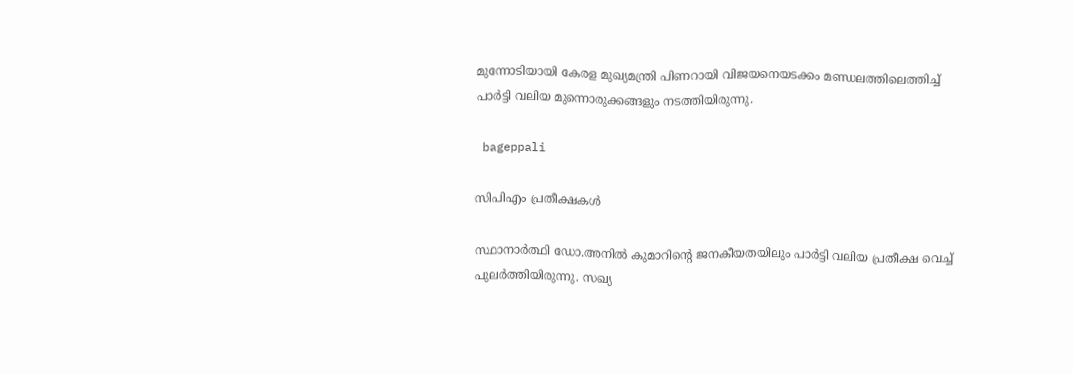മുന്നോടിയായി കേരള മുഖ്യമന്ത്രി പിണറായി വിജയനെയടക്കം മണ്ഡലത്തിലെത്തിച്ച് പാർട്ടി വലിയ മുന്നൊരുക്കങ്ങളും നടത്തിയിരുന്നു.

 bageppali

സിപിഎം പ്രതീക്ഷകള്‍

സ്ഥാനാർത്ഥി ഡോ.അനില്‍ കുമാറിന്റെ ജനകീയതയിലും പാർട്ടി വലിയ പ്രതീക്ഷ വെച്ച് പുലർത്തിയിരുന്നു. സഖ്യ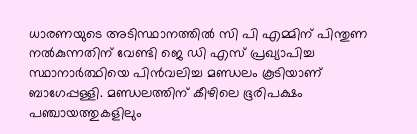ധാരണയുടെ അടിസ്ഥാനത്തില്‍ സി പി എമ്മിന് പിന്തുണ നല്‍കുന്നതിന് വേണ്ടി ജെ ഡി എസ് പ്രഖ്യാപിച്ച സ്ഥാനാർത്ഥിയെ പിന്‍വലിച്ച മണ്ഡലം കൂടിയാണ് ബാഗേപ്പള്ളി. മണ്ഡലത്തിന് കീഴിലെ ഭൂരിപക്ഷം പഞ്ചായത്തുകളിലും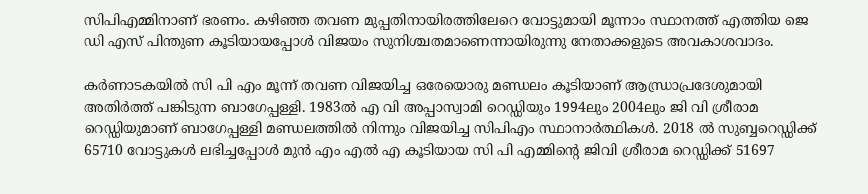സിപിഎമ്മിനാണ് ഭരണം. കഴിഞ്ഞ തവണ മുപ്പതിനായിരത്തിലേറെ വോട്ടുമായി മൂന്നാം സ്ഥാനത്ത് എത്തിയ ജെ ഡി എസ് പിന്തുണ കൂടിയായപ്പോള്‍ വിജയം സുനിശ്ചതമാണെന്നായിരുന്നു നേതാക്കളുടെ അവകാശവാദം.

കർണാടകയില്‍ സി പി എം മൂന്ന് തവണ വിജയിച്ച ഒരേയൊരു മണ്ഡലം കൂടിയാണ് ആന്ധ്രാപ്രദേശുമായി അതിർത്ത് പങ്കിടുന്ന ബാഗേപ്പള്ളി. 1983ൽ എ വി അപ്പാസ്വാമി റെഡ്ഡിയും 1994ലും 2004ലും ജി വി ശ്രീരാമ റെഡ്ഡിയുമാണ്‌ ബാഗേപ്പള്ളി മണ്ഡലത്തില്‍ നിന്നും വിജയിച്ച സിപിഎം സ്ഥാനാർത്ഥികള്‍. 2018 ല്‍ സുബ്ബറെഡ്ഡിക്ക് 65710 വോട്ടുകള്‍ ലഭിച്ചപ്പോള്‍ മുന്‍ എം എല്‍ എ കൂടിയായ സി പി എമ്മിന്റെ ജിവി ശ്രീരാമ റെഡ്ഡിക്ക് 51697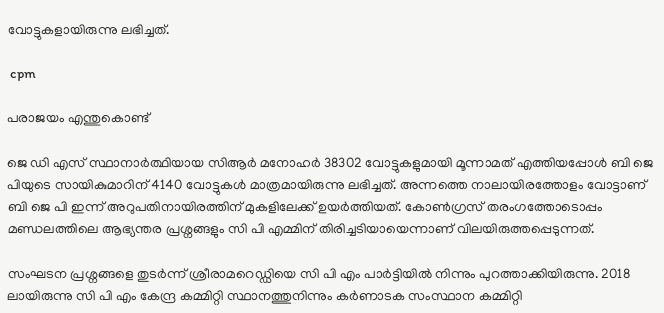വോട്ടുകളായിരുന്നു ലഭിച്ചത്.

 cpm

പരാജയം എന്തുകൊണ്ട്

ജെ ഡി എസ് സ്ഥാനാർത്ഥിയായ സിആർ മനോഹർ 38302 വോട്ടുകളുമായി മൂന്നാമത് എത്തിയപ്പോള്‍ ബി ജെ പിയുടെ സായികുമാറിന് 4140 വോട്ടുകള്‍ മാത്രമായിരുന്നു ലഭിച്ചത്. അന്നത്തെ നാലായിരത്തോളം വോട്ടാണ് ബി ജെ പി ഇന്ന് അറുപതിനായിരത്തിന് മുകളിലേക്ക് ഉയർത്തിയത്. കോണ്‍ഗ്രസ് തരംഗത്തോടൊപ്പം മണ്ഡലത്തിലെ ആഭ്യന്തര പ്രശ്നങ്ങളും സി പി എമ്മിന് തിരിച്ചടിയായെന്നാണ് വിലയിരുത്തപ്പെടുന്നത്.

സംഘടന പ്രശ്നങ്ങളെ തുടർന്ന് ശ്രീരാമറെഡ്ഡിയെ സി പി എം പാർട്ടിയില്‍ നിന്നും പുറത്താക്കിയിരുന്നു. 2018 ലായിരുന്നു സി പി എം കേന്ദ്ര കമ്മിറ്റി സ്ഥാനത്തുനിന്നും കർണാടക സംസ്ഥാന കമ്മിറ്റി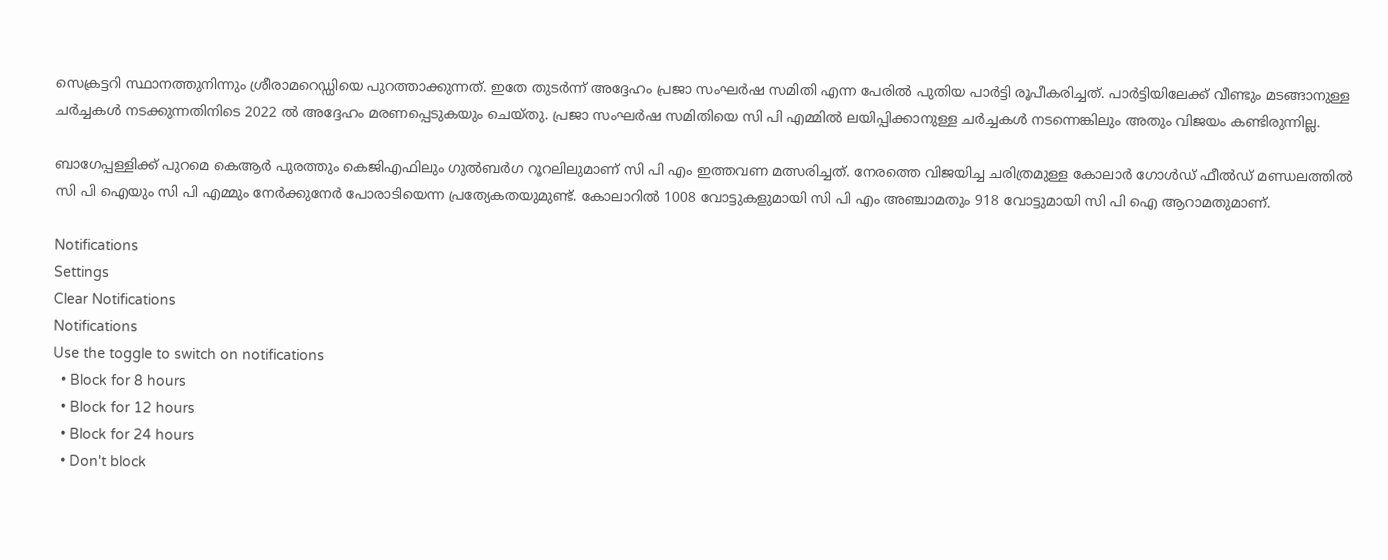സെക്രട്ടറി സ്ഥാനത്തുനിന്നും ശ്രീരാമറെഡ്ഡിയെ പുറത്താക്കുന്നത്. ഇതേ തുടർന്ന് അദ്ദേഹം പ്രജാ സംഘർഷ സമിതി എന്ന പേരിൽ പുതിയ പാർട്ടി രൂപീകരിച്ചത്. പാർട്ടിയിലേക്ക് വീണ്ടും മടങ്ങാനുള്ള ചർച്ചകള്‍ നടക്കുന്നതിനിടെ 2022 ല്‍ അദ്ദേഹം മരണപ്പെടുകയും ചെയ്തു. പ്രജാ സംഘർഷ സമിതിയെ സി പി എമ്മില്‍ ലയിപ്പിക്കാനുള്ള ചർച്ചകള്‍ നടന്നെങ്കിലും അതും വിജയം കണ്ടിരുന്നില്ല.

ബാഗേപ്പള്ളിക്ക് പുറമെ കെആർ പുരത്തും കെജിഎഫിലും ഗുൽബർഗ റൂറലിലുമാണ് സി പി എം ഇത്തവണ മത്സരിച്ചത്. നേരത്തെ വിജയിച്ച ചരിത്രമുള്ള കോലാർ ഗോൾഡ് ഫീൽഡ് മണ്ഡലത്തിൽ സി പി ഐയും സി പി എമ്മും നേർക്കുനേർ പോരാടിയെന്ന പ്രത്യേകതയുമുണ്ട്. കോലാറില്‍ 1008 വോട്ടുകളുമായി സി പി എം അഞ്ചാമതും 918 വോട്ടുമായി സി പി ഐ ആറാമതുമാണ്.

Notifications
Settings
Clear Notifications
Notifications
Use the toggle to switch on notifications
  • Block for 8 hours
  • Block for 12 hours
  • Block for 24 hours
  • Don't block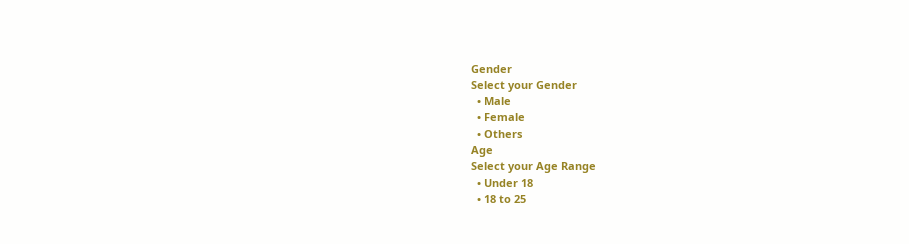Gender
Select your Gender
  • Male
  • Female
  • Others
Age
Select your Age Range
  • Under 18
  • 18 to 25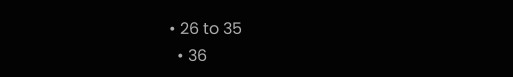• 26 to 35
  • 36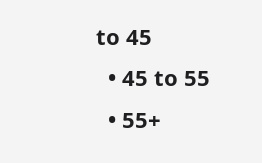to 45
  • 45 to 55
  • 55+